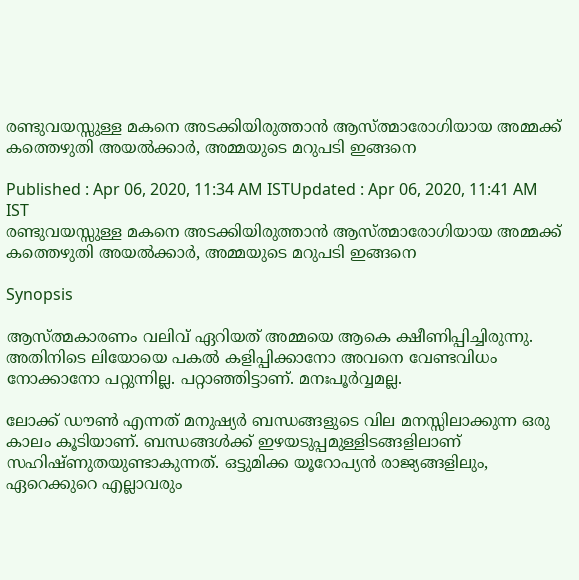രണ്ടുവയസ്സുള്ള മകനെ അടക്കിയിരുത്താൻ ആസ്ത്മാരോഗിയായ അമ്മക്ക് കത്തെഴുതി അയൽക്കാർ, അമ്മയുടെ മറുപടി ഇങ്ങനെ

Published : Apr 06, 2020, 11:34 AM ISTUpdated : Apr 06, 2020, 11:41 AM IST
രണ്ടുവയസ്സുള്ള മകനെ അടക്കിയിരുത്താൻ ആസ്ത്മാരോഗിയായ അമ്മക്ക് കത്തെഴുതി അയൽക്കാർ, അമ്മയുടെ മറുപടി ഇങ്ങനെ

Synopsis

ആസ്ത്മകാരണം വലിവ് ഏറിയത് അമ്മയെ ആകെ ക്ഷീണിപ്പിച്ചിരുന്നു. അതിനിടെ ലിയോയെ പകൽ കളിപ്പിക്കാനോ അവനെ വേണ്ടവിധം നോക്കാനോ പറ്റുന്നില്ല. പറ്റാഞ്ഞിട്ടാണ്. മനഃപൂർവ്വമല്ല.

ലോക്ക് ഡൗൺ എന്നത് മനുഷ്യർ ബന്ധങ്ങളുടെ വില മനസ്സിലാക്കുന്ന ഒരു കാലം കൂടിയാണ്. ബന്ധങ്ങൾക്ക് ഇഴയടുപ്പമുള്ളിടങ്ങളിലാണ് സഹിഷ്ണുതയുണ്ടാകുന്നത്. ഒട്ടുമിക്ക യൂറോപ്യൻ രാജ്യങ്ങളിലും, ഏറെക്കുറെ എല്ലാവരും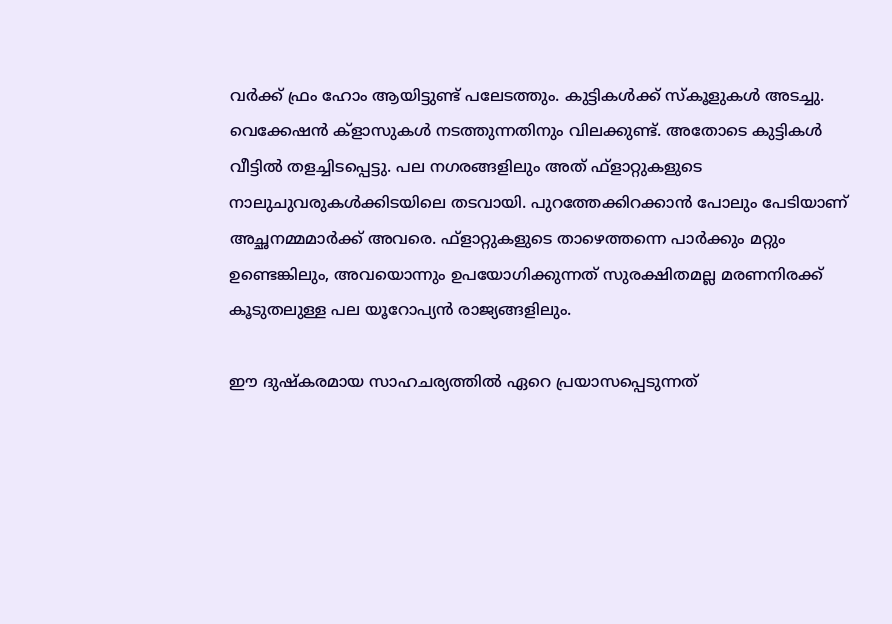വർക്ക് ഫ്രം ഹോം ആയിട്ടുണ്ട് പലേടത്തും. കുട്ടികൾക്ക് സ്‌കൂളുകൾ അടച്ചു. വെക്കേഷൻ ക്‌ളാസുകൾ നടത്തുന്നതിനും വിലക്കുണ്ട്. അതോടെ കുട്ടികൾ വീട്ടിൽ തളച്ചിടപ്പെട്ടു. പല നഗരങ്ങളിലും അത് ഫ്‌ളാറ്റുകളുടെ നാലുചുവരുകൾക്കിടയിലെ തടവായി. പുറത്തേക്കിറക്കാൻ പോലും പേടിയാണ് അച്ഛനമ്മമാർക്ക് അവരെ. ഫ്‌ളാറ്റുകളുടെ താഴെത്തന്നെ പാർക്കും മറ്റും ഉണ്ടെങ്കിലും, അവയൊന്നും ഉപയോഗിക്കുന്നത് സുരക്ഷിതമല്ല മരണനിരക്ക് കൂടുതലുള്ള പല യൂറോപ്യൻ രാജ്യങ്ങളിലും.

ഈ ദുഷ്കരമായ സാഹചര്യത്തിൽ ഏറെ പ്രയാസപ്പെടുന്നത്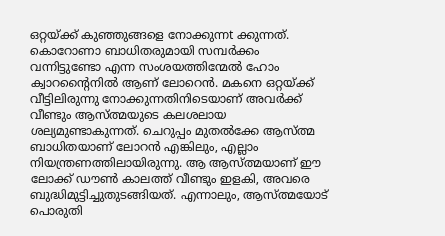ഒറ്റയ്ക്ക് കുഞ്ഞുങ്ങളെ നോക്കുന്നt ക്കുന്നത്. കൊറോണാ ബാധിതരുമായി സമ്പർക്കം വന്നിട്ടുണ്ടോ എന്ന സംശയത്തിന്മേൽ ഹോം ക്വാറന്റൈനിൽ ആണ് ലോറെൻ. മകനെ ഒറ്റയ്ക്ക് വീട്ടിലിരുന്നു നോക്കുന്നതിനിടെയാണ് അവർക്ക് വീണ്ടും ആസ്ത്മയുടെ കലശലായ ശല്യമുണ്ടാകുന്നത്. ചെറുപ്പം മുതൽക്കേ ആസ്ത്മ ബാധിതയാണ് ലോറൻ എങ്കിലും, എല്ലാം നിയന്ത്രണത്തിലായിരുന്നു. ആ ആസ്ത്മയാണ് ഈ ലോക്ക് ഡൗൺ കാലത്ത് വീണ്ടും ഇളകി, അവരെ ബുദ്ധിമുട്ടിച്ചുതുടങ്ങിയത്. എന്നാലും, ആസ്ത്മയോട് പൊരുതി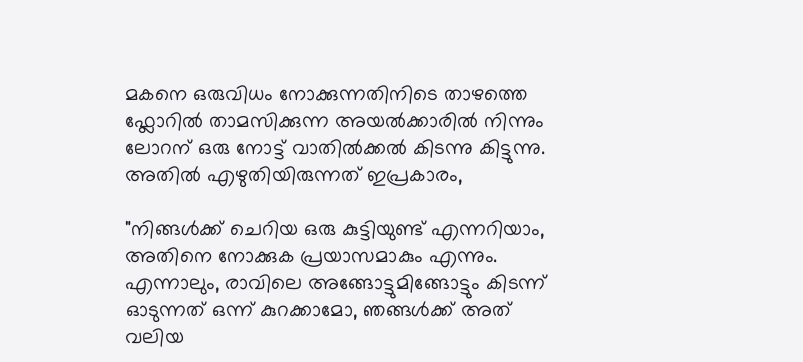മകനെ ഒരുവിധം നോക്കുന്നതിനിടെ താഴത്തെ ഫ്ലോറിൽ താമസിക്കുന്ന അയൽക്കാരിൽ നിന്നും ലോറന് ഒരു നോട്ട് വാതിൽക്കൽ കിടന്നു കിട്ടുന്നു. അതിൽ എഴുതിയിരുന്നത് ഇപ്രകാരം,

"നിങ്ങൾക്ക് ചെറിയ ഒരു കുട്ടിയുണ്ട് എന്നറിയാം, അതിനെ നോക്കുക പ്രയാസമാകും എന്നും. എന്നാലും, രാവിലെ അങ്ങോട്ടുമിങ്ങോട്ടും കിടന്ന് ഓടുന്നത് ഒന്ന് കുറക്കാമോ, ഞങ്ങൾക്ക് അത് വലിയ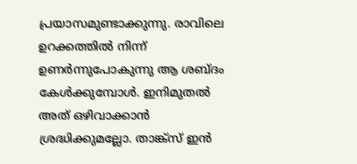പ്രയാസമുണ്ടാക്കുന്നു. രാവിലെ ഉറക്കത്തിൽ നിന്ന് ഉണർന്നുപോകുന്നു ആ ശബ്ദം കേൾക്കുമ്പോൾ. ഇനിമുതൽ അത് ഒഴിവാക്കാൻ ശ്രദ്ധിക്കുമല്ലോ. താങ്ക്സ് ഇൻ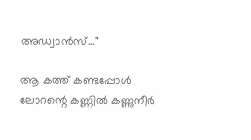അഡ്വാൻസ്..."

ആ കത്ത് കണ്ടപ്പോൾ ലോറന്റെ കണ്ണിൽ കണ്ണുനീർ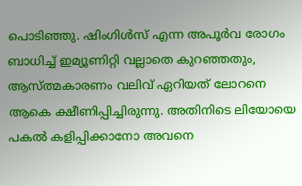പൊടിഞ്ഞു. ഷിംഗിൾസ് എന്ന അപൂർവ രോഗം ബാധിച്ച് ഇമ്യൂണിറ്റി വല്ലാതെ കുറഞ്ഞതും, ആസ്ത്മകാരണം വലിവ് ഏറിയത് ലോറനെ ആകെ ക്ഷീണിപ്പിച്ചിരുന്നു. അതിനിടെ ലിയോയെ പകൽ കളിപ്പിക്കാനോ അവനെ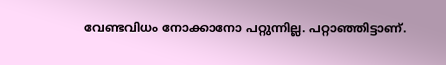വേണ്ടവിധം നോക്കാനോ പറ്റുന്നില്ല. പറ്റാഞ്ഞിട്ടാണ്.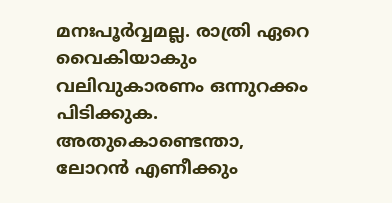മനഃപൂർവ്വമല്ല. രാത്രി ഏറെ വൈകിയാകും വലിവുകാരണം ഒന്നുറക്കം പിടിക്കുക. അതുകൊണ്ടെന്താ, ലോറൻ എണീക്കും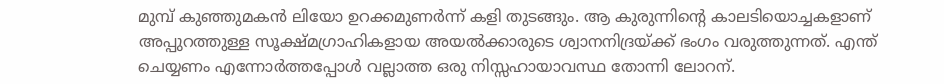മുമ്പ് കുഞ്ഞുമകൻ ലിയോ ഉറക്കമുണർന്ന് കളി തുടങ്ങും. ആ കുരുന്നിന്റെ കാലടിയൊച്ചകളാണ് അപ്പുറത്തുള്ള സൂക്ഷ്മഗ്രാഹികളായ അയൽക്കാരുടെ ശ്വാനനിദ്രയ്ക്ക് ഭംഗം വരുത്തുന്നത്. എന്ത് ചെയ്യണം എന്നോർത്തപ്പോൾ വല്ലാത്ത ഒരു നിസ്സഹായാവസ്ഥ തോന്നി ലോറന്.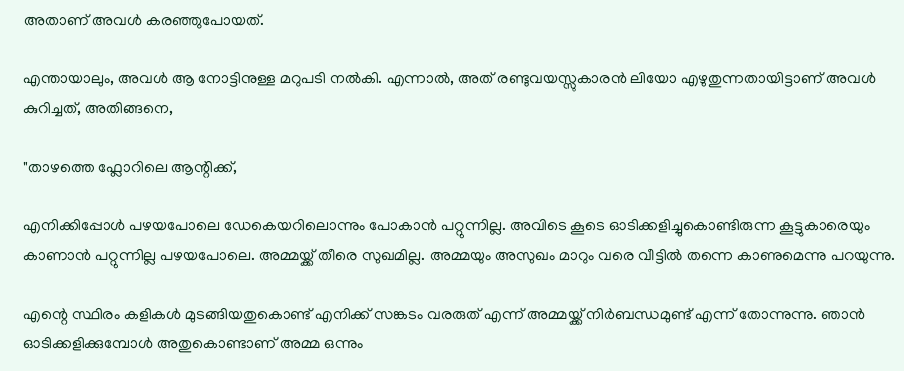അതാണ് അവൾ കരഞ്ഞുപോയത്.

എന്തായാലും, അവൾ ആ നോട്ടിനുള്ള മറുപടി നൽകി. എന്നാൽ, അത് രണ്ടുവയസ്സുകാരൻ ലിയോ എഴുതുന്നതായിട്ടാണ് അവൾ കുറിച്ചത്, അതിങ്ങനെ,

"താഴത്തെ ഫ്ലോറിലെ ആന്റിക്ക്,

എനിക്കിപ്പോൾ പഴയപോലെ ഡേകെയറിലൊന്നും പോകാൻ പറ്റുന്നില്ല. അവിടെ കൂടെ ഓടിക്കളിച്ചുകൊണ്ടിരുന്ന കൂട്ടുകാരെയും കാണാൻ പറ്റുന്നില്ല പഴയപോലെ. അമ്മയ്ക്ക് തീരെ സുഖമില്ല. അമ്മയും അസുഖം മാറും വരെ വീട്ടിൽ തന്നെ കാണുമെന്നു പറയുന്നു.

എന്റെ സ്ഥിരം കളികൾ മുടങ്ങിയതുകൊണ്ട് എനിക്ക് സങ്കടം വരരുത് എന്ന് അമ്മയ്ക്ക് നിർബന്ധമുണ്ട് എന്ന് തോന്നുന്നു. ഞാൻ ഓടിക്കളിക്കുമ്പോൾ അതുകൊണ്ടാണ് അമ്മ ഒന്നും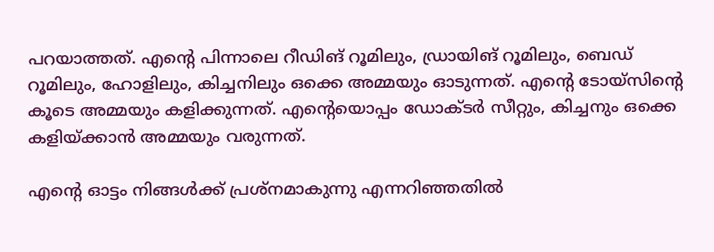പറയാത്തത്. എന്റെ പിന്നാലെ റീഡിങ് റൂമിലും, ഡ്രായിങ് റൂമിലും, ബെഡ് റൂമിലും, ഹോളിലും, കിച്ചനിലും ഒക്കെ അമ്മയും ഓടുന്നത്. എന്റെ ടോയ്സിന്റെ കൂടെ അമ്മയും കളിക്കുന്നത്. എന്റെയൊപ്പം ഡോക്ടർ സീറ്റും, കിച്ചനും ഒക്കെ കളിയ്ക്കാൻ അമ്മയും വരുന്നത്.

എന്റെ ഓട്ടം നിങ്ങൾക്ക് പ്രശ്‌നമാകുന്നു എന്നറിഞ്ഞതിൽ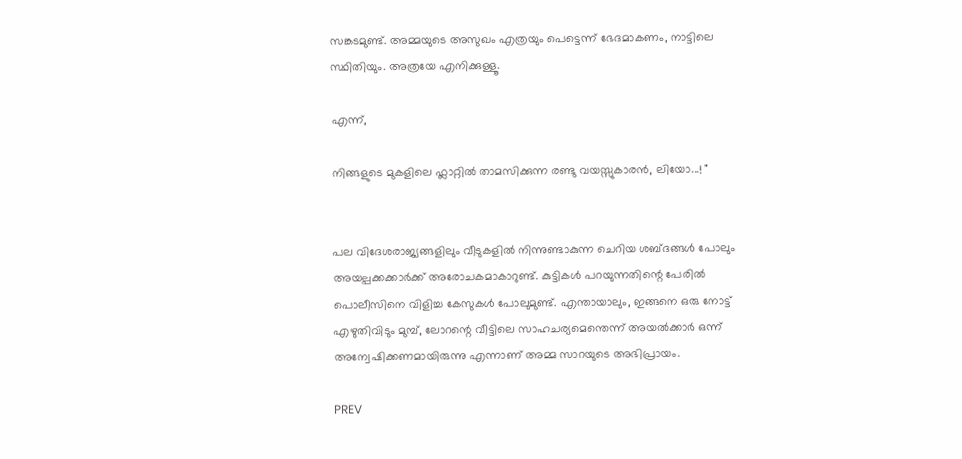സങ്കടമുണ്ട്. അമ്മയുടെ അസുഖം എത്രയും പെട്ടെന്ന് ഭേദമാകണം, നാട്ടിലെ സ്ഥിതിയും. അത്രയേ എനിക്കുള്ളൂ.

എന്ന്,

നിങ്ങളുടെ മുകളിലെ ഫ്ലാറ്റിൽ താമസിക്കുന്ന രണ്ടു വയസ്സുകാരൻ, ലിയോ...! "


പല വിദേശരാജ്യങ്ങളിലും വീടുകളിൽ നിന്നുണ്ടാകുന്ന ചെറിയ ശബ്ദങ്ങൾ പോലും അയല്പക്കക്കാർക്ക് അരോചകമാകാറുണ്ട്. കുട്ടികൾ പറയുന്നതിന്റെ പേരിൽ പൊലീസിനെ വിളിച്ച കേസുകൾ പോലുമുണ്ട്. എന്തായാലും, ഇങ്ങനെ ഒരു നോട്ട് എഴുതിവിടും മുമ്പ്, ലോറന്റെ വീട്ടിലെ സാഹചര്യമെന്തെന്ന് അയൽക്കാർ ഒന്ന് അന്വേഷിക്കണമായിരുന്നു എന്നാണ് അമ്മ സാറയുടെ അഭിപ്രായം.

PREV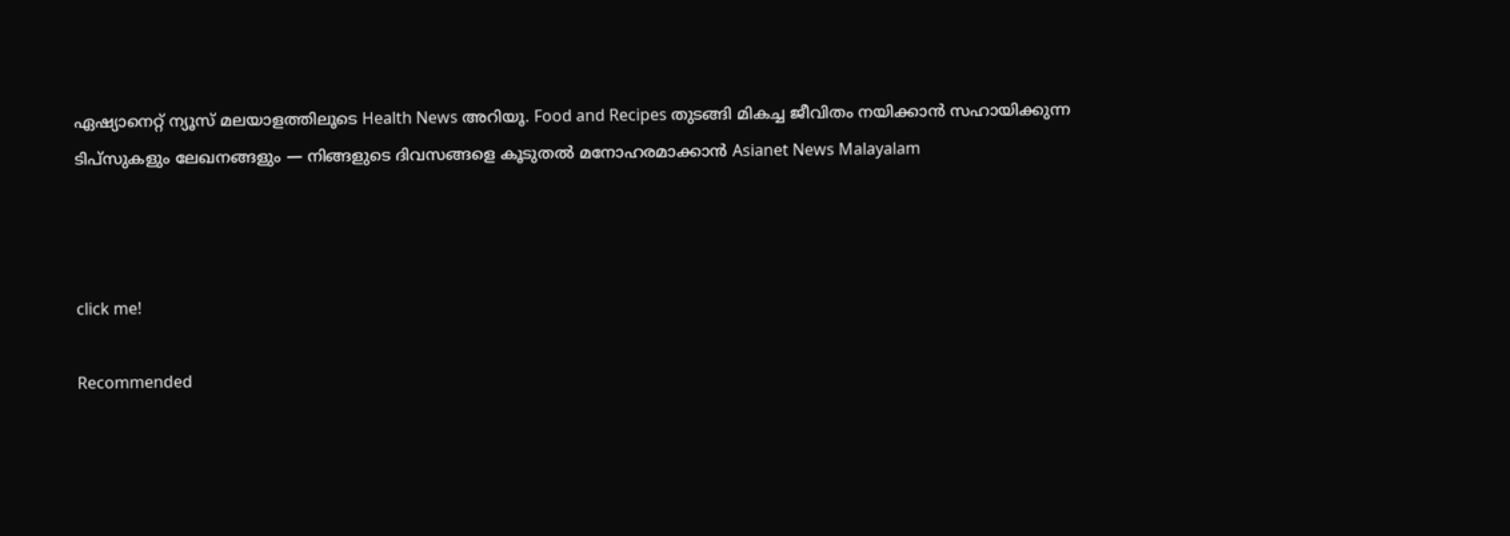ഏഷ്യാനെറ്റ് ന്യൂസ് മലയാളത്തിലൂടെ Health News അറിയൂ. Food and Recipes തുടങ്ങി മികച്ച ജീവിതം നയിക്കാൻ സഹായിക്കുന്ന ടിപ്സുകളും ലേഖനങ്ങളും — നിങ്ങളുടെ ദിവസങ്ങളെ കൂടുതൽ മനോഹരമാക്കാൻ Asianet News Malayalam



click me!

Recommended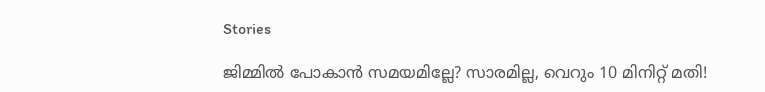Stories

ജിമ്മിൽ പോകാൻ സമയമില്ലേ? സാരമില്ല, വെറും 10 മിനിറ്റ് മതി!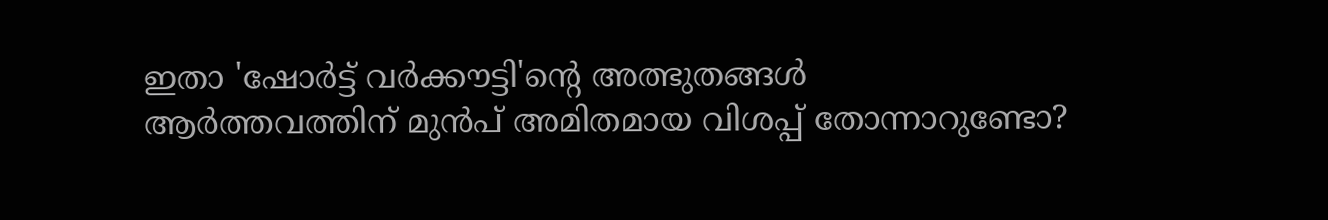ഇതാ 'ഷോർട്ട് വർക്കൗട്ടി'ന്റെ അത്ഭുതങ്ങൾ
ആർത്തവത്തിന് മുൻപ് അമിതമായ വിശപ്പ് തോന്നാറുണ്ടോ?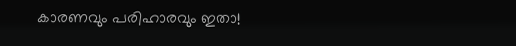കാരണവും പരിഹാരവും ഇതാ!